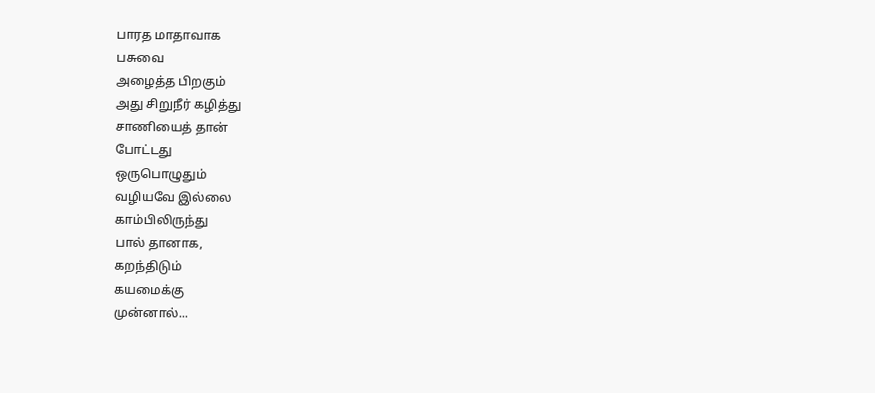பாரத மாதாவாக
பசுவை
அழைத்த பிறகும்
அது சிறுநீர் கழித்து
சாணியைத் தான்
போட்டது
ஒருபொழுதும்
வழியவே இல்லை
காம்பிலிருந்து
பால் தானாக,
கறந்திடும்
கயமைக்கு
முன்னால்...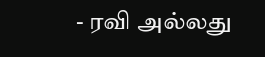- ரவி அல்லது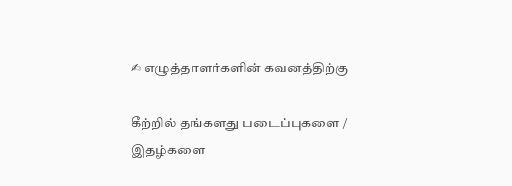✍ எழுத்தாளர்களின் கவனத்திற்கு

கீற்றில் தங்களது படைப்புகளை / இதழ்களை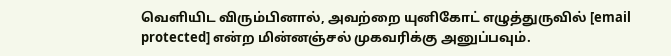வெளியிட விரும்பினால், அவற்றை யுனிகோட் எழுத்துருவில் [email protected] என்ற மின்னஞ்சல் முகவரிக்கு அனுப்பவும்.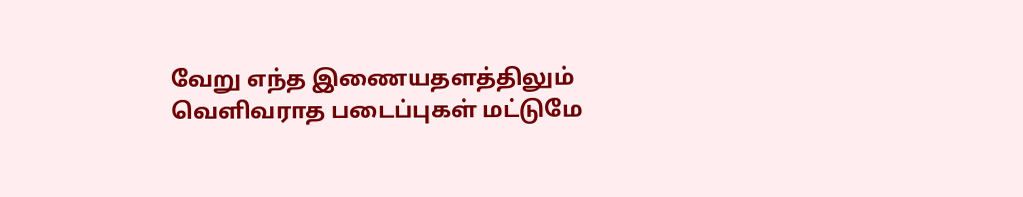வேறு எந்த இணையதளத்திலும் வெளிவராத படைப்புகள் மட்டுமே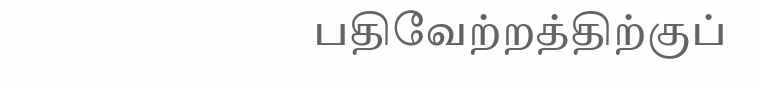பதிவேற்றத்திற்குப்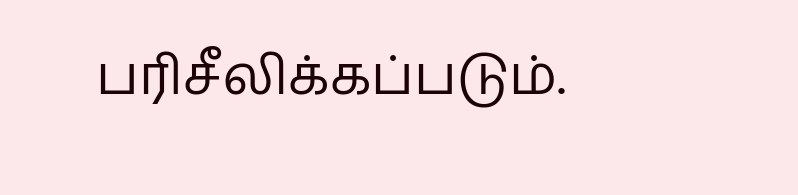பரிசீலிக்கப்படும்.